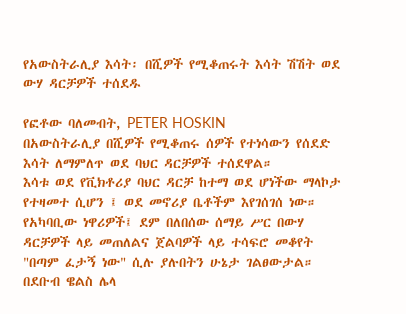የአውስትራሊያ እሳት፡ በሺዎች የሚቆጠሩት እሳት ሽሽት ወደ ውሃ ዳርቻዎች ተሰደዱ

የፎቶው ባለመብት, PETER HOSKIN
በአውስትራሊያ በሺዎች የሚቆጠሩ ሰዎች የተነሳውን የሰደድ እሳት ለማምለጥ ወደ ባህር ዳርቻዎች ተሰደዋል።
እሳቱ ወደ የቪክቶሪያ ባህር ዳርቻ ከተማ ወደ ሆነችው ማላኮታ የተዛመተ ሲሆን ፤ ወደ መኖሪያ ቤቶችም እየገሰገሰ ነው። የአካባቢው ነዋሪዎች፤ ደም በለበሰው ሰማይ ሥር በውሃ ዳርቻዎች ላይ መጠለልና ጀልባዎች ላይ ተሳፍሮ መቆየት "በጣም ፈታኝ ነው" ሲሉ ያሉበትን ሁኔታ ገልፀውታል።
በደቡብ ዌልስ ሌላ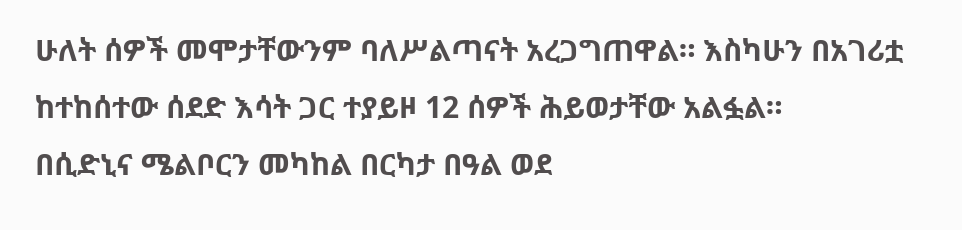ሁለት ሰዎች መሞታቸውንም ባለሥልጣናት አረጋግጠዋል። እስካሁን በአገሪቷ ከተከሰተው ሰደድ እሳት ጋር ተያይዞ 12 ሰዎች ሕይወታቸው አልፏል።
በሲድኒና ሜልቦርን መካከል በርካታ በዓል ወደ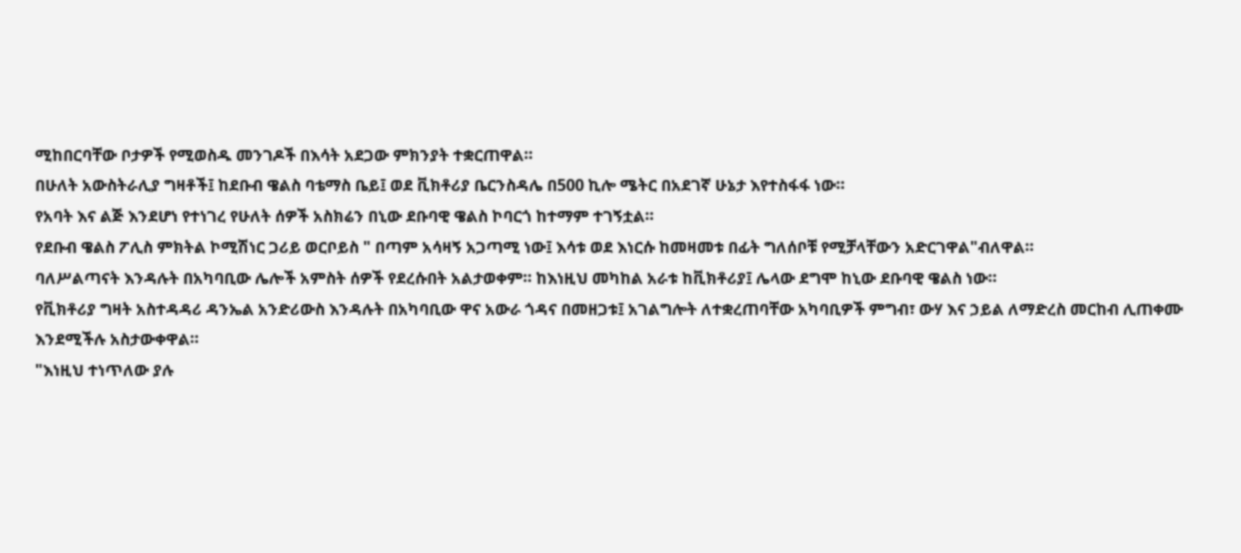ሚከበርባቸው ቦታዎች የሚወስዱ መንገዶች በእሳት አደጋው ምክንያት ተቋርጠዋል።
በሁለት አውስትራሊያ ግዛቶች፤ ከደቡብ ዌልስ ባቴማስ ቤይ፤ ወደ ቪክቶሪያ ቤርንስዳሌ በ500 ኪሎ ሜትር በአደገኛ ሁኔታ እየተስፋፋ ነው።
የአባት እና ልጅ እንደሆነ የተነገረ የሁለት ሰዎች አስክሬን በኒው ደቡባዊ ዌልስ ኮባርጎ ከተማም ተገኝቷል።
የደቡብ ዌልስ ፖሊስ ምክትል ኮሚሽነር ጋሪይ ወርቦይስ " በጣም አሳዛኝ አጋጣሚ ነው፤ እሳቱ ወደ እነርሱ ከመዛመቱ በፊት ግለሰቦቹ የሚቻላቸውን አድርገዋል"ብለዋል።
ባለሥልጣናት እንዳሉት በአካባቢው ሌሎች አምስት ሰዎች የደረሱበት አልታወቀም። ከእነዚህ መካከል አራቱ ከቪክቶሪያ፤ ሌላው ደግሞ ከኒው ደቡባዊ ዌልስ ነው።
የቪክቶሪያ ግዛት አስተዳዳሪ ዳንኤል አንድሪውስ እንዳሉት በአካባቢው ዋና አውራ ጎዳና በመዘጋቱ፤ አገልግሎት ለተቋረጠባቸው አካባቢዎች ምግብ፣ ውሃ እና ኃይል ለማድረስ መርከብ ሊጠቀሙ እንደሚችሉ አስታውቀዋል።
"እነዚህ ተነጥለው ያሉ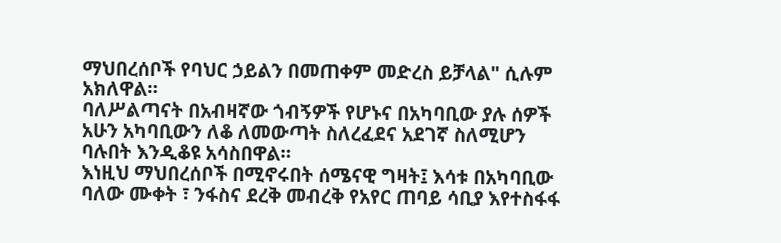ማህበረሰቦች የባህር ኃይልን በመጠቀም መድረስ ይቻላል" ሲሉም አክለዋል።
ባለሥልጣናት በአብዛኛው ጎብኝዎች የሆኑና በአካባቢው ያሉ ሰዎች አሁን አካባቢውን ለቆ ለመውጣት ስለረፈደና አደገኛ ስለሚሆን ባሉበት እንዲቆዩ አሳስበዋል።
እነዚህ ማህበረሰቦች በሚኖሩበት ሰሜናዊ ግዛት፤ እሳቱ በአካባቢው ባለው ሙቀት ፣ ንፋስና ደረቅ መብረቅ የአየር ጠባይ ሳቢያ እየተስፋፋ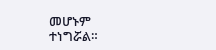መሆኑም ተነግሯል።